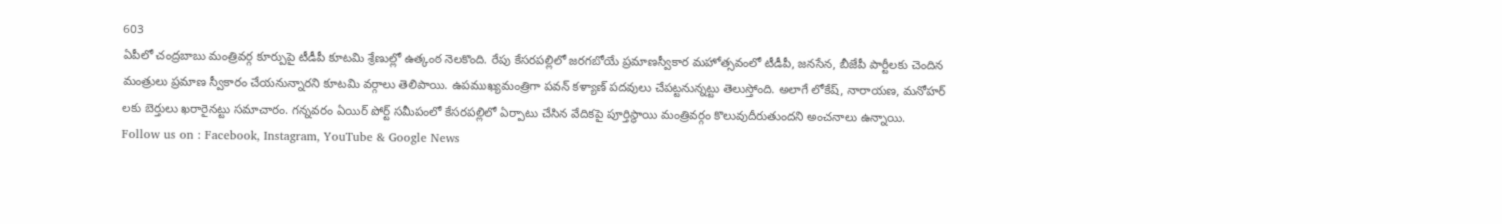603
ఏపీలో చంద్రబాబు మంత్రివర్గ కూర్పుపై టీడీపీ కూటమి శ్రేణుల్లో ఉత్కంఠ నెలకొంది. రేపు కేసరపల్లిలో జరగబోయే ప్రమాణస్వీకార మహోత్సవంలో టీడీపీ, జనసేన, బీజేపీ పార్టీలకు చెందిన మంత్రులు ప్రమాణ స్వీకారం చేయనున్నారని కూటమి వర్గాలు తెలిపాయి. ఉపముఖ్యమంత్రిగా పవన్ కళ్యాణ్ పదవులు చేపట్టనున్నట్టు తెలుస్తోంది. అలాగే లోకేష్, నారాయణ, మనోహర్ లకు బెర్తులు ఖరారైనట్టు సమాచారం. గన్నవరం ఏయిర్ పోర్ట్ సమీపంలో కేసరపల్లిలో ఏర్పాటు చేసిన వేదికపై పూర్తిస్థాయి మంత్రివర్గం కొలువుదీరుతుందని అంచనాలు ఉన్నాయి.
Follow us on : Facebook, Instagram, YouTube & Google News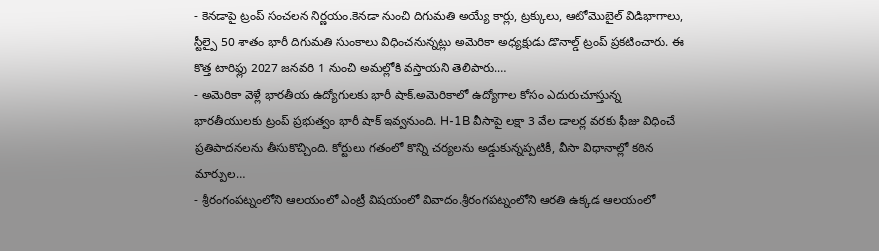- కెనడాపై ట్రంప్ సంచలన నిర్ణయం.కెనడా నుంచి దిగుమతి అయ్యే కార్లు, ట్రక్కులు, ఆటోమొబైల్ విడిభాగాలు, స్టీల్పై 50 శాతం భారీ దిగుమతి సుంకాలు విధించనున్నట్లు అమెరికా అధ్యక్షుడు డొనాల్డ్ ట్రంప్ ప్రకటించారు. ఈ కొత్త టారిఫ్లు 2027 జనవరి 1 నుంచి అమల్లోకి వస్తాయని తెలిపారు.…
- అమెరికా వెళ్లే భారతీయ ఉద్యోగులకు భారీ షాక్.అమెరికాలో ఉద్యోగాల కోసం ఎదురుచూస్తున్న భారతీయులకు ట్రంప్ ప్రభుత్వం భారీ షాక్ ఇవ్వనుంది. H-1B వీసాపై లక్షా 3 వేల డాలర్ల వరకు ఫీజు విధించే ప్రతిపాదనలను తీసుకొచ్చింది. కోర్టులు గతంలో కొన్ని చర్యలను అడ్డుకున్నప్పటికీ, వీసా విధానాల్లో కఠిన మార్పుల…
- శ్రీరంగంపట్నంలోని ఆలయంలో ఎంట్రీ విషయంలో వివాదం.శ్రీరంగపట్నంలోని ఆరతి ఉక్కడ ఆలయంలో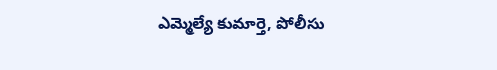ఎమ్మెల్యే కుమార్తె, పోలీసు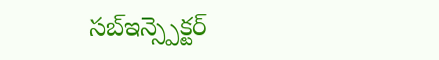సబ్ఇన్స్పెక్టర్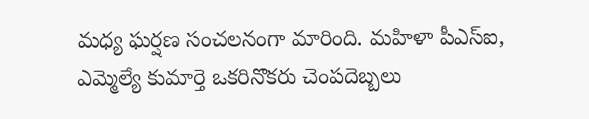మధ్య ఘర్షణ సంచలనంగా మారింది. మహిళా పీఎస్ఐ, ఎమ్మెల్యే కుమార్తె ఒకరినొకరు చెంపదెబ్బలు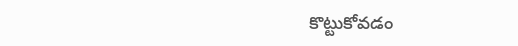కొట్టుకోవడం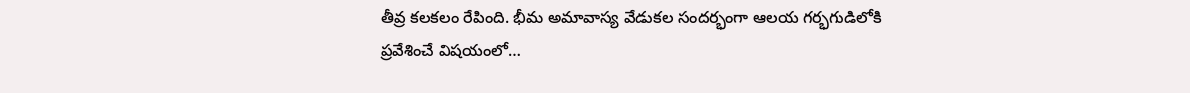తీవ్ర కలకలం రేపింది. భీమ అమావాస్య వేడుకల సందర్భంగా ఆలయ గర్భగుడిలోకి ప్రవేశించే విషయంలో…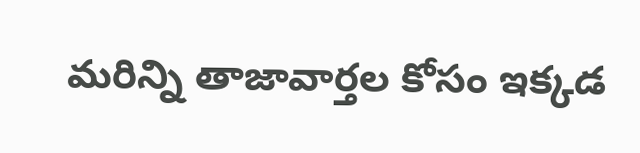మరిన్ని తాజావార్తల కోసం ఇక్కడ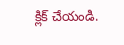క్లిక్ చేయండి.